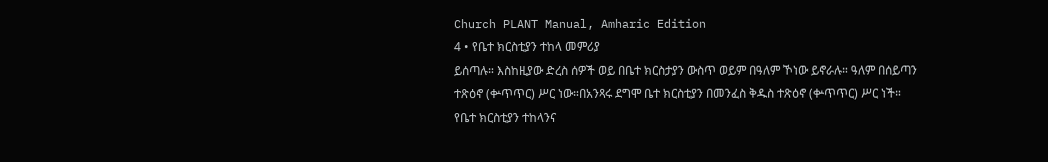Church PLANT Manual, Amharic Edition
4 • የቤተ ክርስቲያን ተከላ መምሪያ
ይሰጣሉ። እስከዚያው ድረስ ሰዎች ወይ በቤተ ክርስታያን ውስጥ ወይም በዓለም ኾነው ይኖራሉ። ዓለም በሰይጣን ተጽዕኖ (ቍጥጥር) ሥር ነው።በአንጻሩ ደግሞ ቤተ ክርስቲያን በመንፈስ ቅዱስ ተጽዕኖ (ቍጥጥር) ሥር ነች። የቤተ ክርስቲያን ተከላንና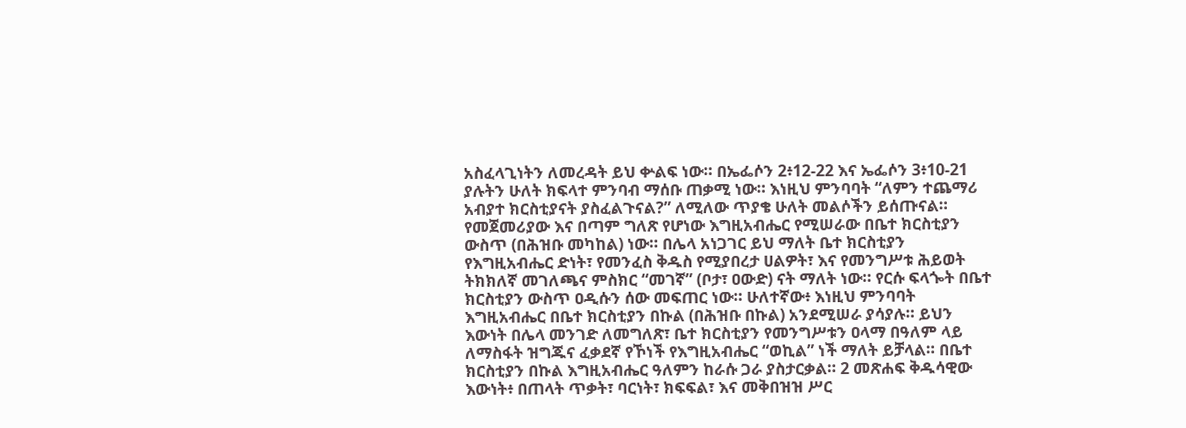አስፈላጊነትን ለመረዳት ይህ ቍልፍ ነው። በኤፌሶን 2፥12-22 እና ኤፌሶን 3፥10-21 ያሉትን ሁለት ክፍላተ ምንባብ ማሰቡ ጠቃሚ ነው። እነዚህ ምንባባት “ለምን ተጨማሪ አብያተ ክርስቲያናት ያስፈልጉናል?” ለሚለው ጥያቄ ሁለት መልሶችን ይሰጡናል። የመጀመሪያው እና በጣም ግለጽ የሆነው እግዚአብሔር የሚሠራው በቤተ ክርስቲያን ውስጥ (በሕዝቡ መካከል) ነው። በሌላ አነጋገር ይህ ማለት ቤተ ክርስቲያን የእግዚአብሔር ድነት፣ የመንፈስ ቅዱስ የሚያበረታ ሀልዎት፣ እና የመንግሥቱ ሕይወት ትክክለኛ መገለጫና ምስክር “መገኛ” (ቦታ፣ ዐውድ) ናት ማለት ነው። የርሱ ፍላጐት በቤተ ክርስቲያን ውስጥ ዐዲሱን ሰው መፍጠር ነው። ሁለተኛው፥ እነዚህ ምንባባት እግዚአብሔር በቤተ ክርስቲያን በኩል (በሕዝቡ በኩል) አንደሚሠራ ያሳያሉ። ይህን እውነት በሌላ መንገድ ለመግለጽ፣ ቤተ ክርስቲያን የመንግሥቱን ዐላማ በዓለም ላይ ለማስፋት ዝግጁና ፈቃደኛ የኾነች የእግዚአብሔር “ወኪል” ነች ማለት ይቻላል። በቤተ ክርስቲያን በኩል እግዚአብሔር ዓለምን ከራሱ ጋራ ያስታርቃል። 2 መጽሐፍ ቅዱሳዊው እውነት፥ በጠላት ጥቃት፣ ባርነት፣ ክፍፍል፣ እና መቅበዝዝ ሥር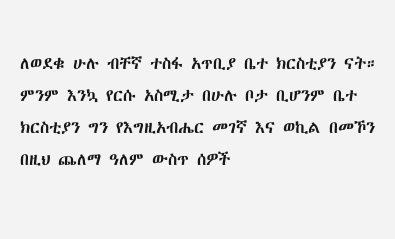ለወደቁ ሁሉ ብቸኛ ተስፋ አጥቢያ ቤተ ክርስቲያን ናት። ምንም እንኳ የርሱ አስሚታ በሁሉ ቦታ ቢሆንም ቤተ ክርስቲያን ግን የእግዚአብሔር መገኛ እና ወኪል በመኾን በዚህ ጨለማ ዓለም ውስጥ ሰዎች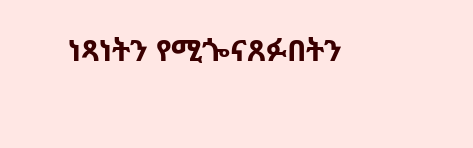ነጻነትን የሚጐናጸፉበትን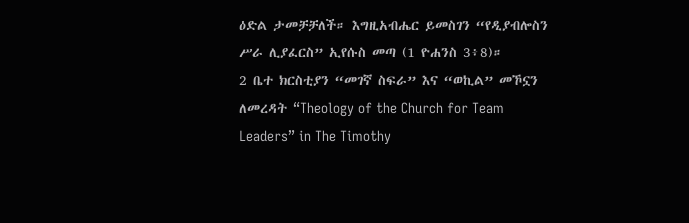ዕድል ታመቻቻለች። እግዚአብሔር ይመስገን “የዲያብሎስን ሥራ ሊያፈርስ” ኢየሱስ መጣ (1 ዮሐንስ 3፥8)።
2 ቤተ ክርስቲያን “መገኛ ስፍራ” እና “ወኪል” መኾኗን ለመረዳት “Theology of the Church for Team Leaders” in The Timothy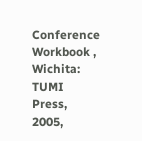Conference Workbook , Wichita: TUMI Press, 2005,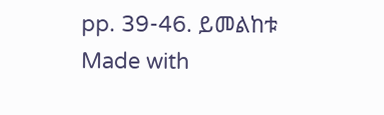pp. 39-46. ይመልከቱ
Made with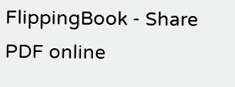FlippingBook - Share PDF online